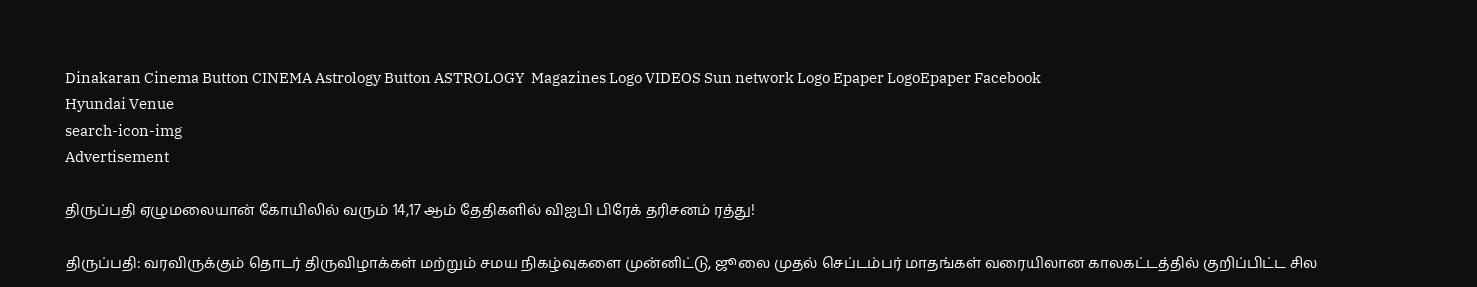Dinakaran Cinema Button CINEMA Astrology Button ASTROLOGY  Magazines Logo VIDEOS Sun network Logo Epaper LogoEpaper Facebook
Hyundai Venue
search-icon-img
Advertisement

திருப்பதி ஏழுமலையான் கோயிலில் வரும் 14,17 ஆம் தேதிகளில் விஐபி பிரேக் தரிசனம் ரத்து!

திருப்பதி: வரவிருக்கும் தொடர் திருவிழாக்கள் மற்றும் சமய நிகழ்வுகளை முன்னிட்டு, ஜூலை முதல் செப்டம்பர் மாதங்கள் வரையிலான காலகட்டத்தில் குறிப்பிட்ட சில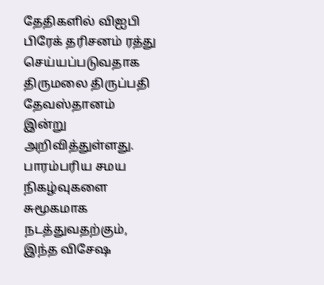தேதிகளில் விஐபி பிரேக் தரிசனம் ரத்து செய்யப்படுவதாக திருமலை திருப்பதி தேவஸ்தானம் இன்று அறிவித்துள்ளது. பாரம்பரிய சமய நிகழ்வுகளை சுமூகமாக நடத்துவதற்கும், இந்த விசேஷ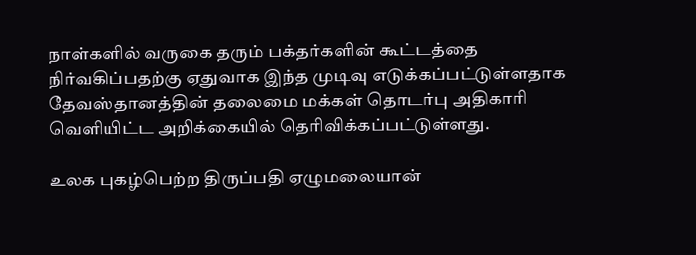நாள்களில் வருகை தரும் பக்தர்களின் கூட்டத்தை நிர்வகிப்பதற்கு ஏதுவாக இந்த முடிவு எடுக்கப்பட்டுள்ளதாக தேவஸ்தானத்தின் தலைமை மக்கள் தொடர்பு அதிகாரி வெளியிட்ட அறிக்கையில் தெரிவிக்கப்பட்டுள்ளது.

உலக புகழ்பெற்ற திருப்பதி ஏழுமலையான்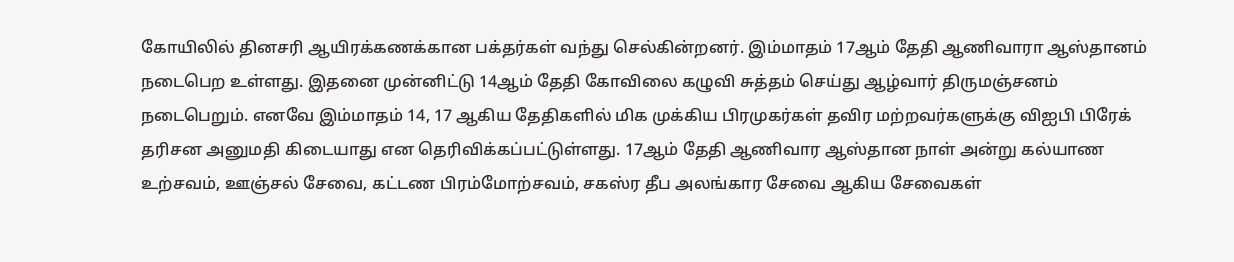கோயிலில் தினசரி ஆயிரக்கணக்கான பக்தர்கள் வந்து செல்கின்றனர். இம்மாதம் 17ஆம் தேதி ஆணிவாரா ஆஸ்தானம் நடைபெற உள்ளது. இதனை முன்னிட்டு 14ஆம் தேதி கோவிலை கழுவி சுத்தம் செய்து ஆழ்வார் திருமஞ்சனம் நடைபெறும். எனவே இம்மாதம் 14, 17 ஆகிய தேதிகளில் மிக முக்கிய பிரமுகர்கள் தவிர மற்றவர்களுக்கு விஐபி பிரேக் தரிசன அனுமதி கிடையாது என தெரிவிக்கப்பட்டுள்ளது. 17ஆம் தேதி ஆணிவார ஆஸ்தான நாள் அன்று கல்யாண உற்சவம், ஊஞ்சல் சேவை, கட்டண பிரம்மோற்சவம், சகஸ்ர தீப அலங்கார சேவை ஆகிய சேவைகள்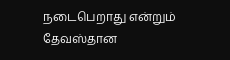நடைபெறாது என்றும் தேவஸ்தான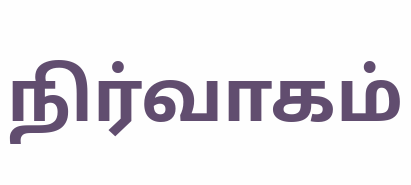நிர்வாகம்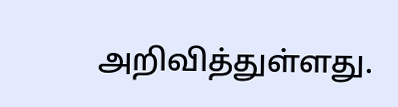அறிவித்துள்ளது.